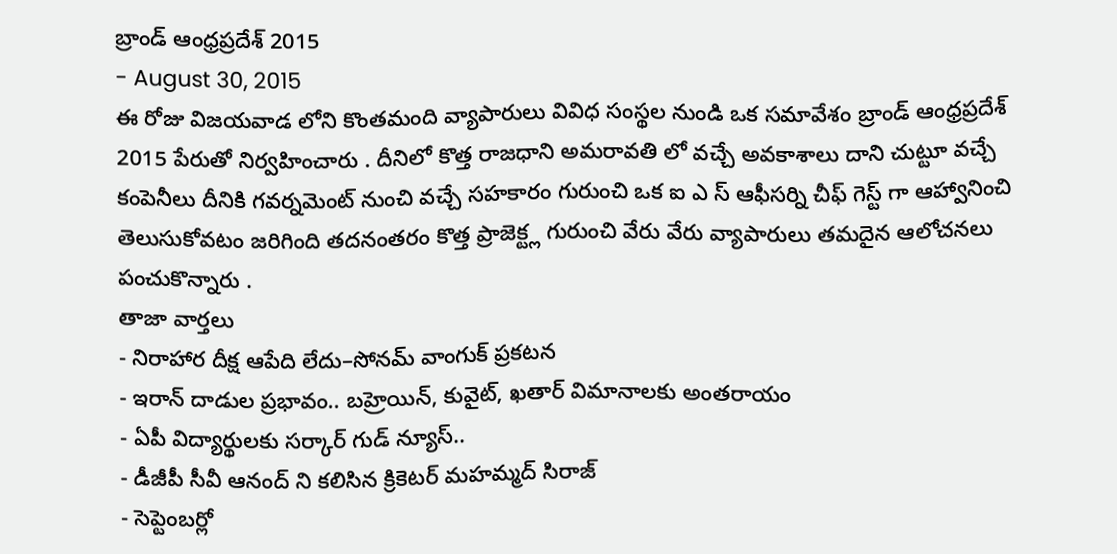బ్రాండ్ ఆంధ్రప్రదేశ్ 2015
- August 30, 2015
ఈ రోజు విజయవాడ లోని కొంతమంది వ్యాపారులు వివిధ సంస్థల నుండి ఒక సమావేశం బ్రాండ్ ఆంధ్రప్రదేశ్ 2015 పేరుతో నిర్వహించారు . దీనిలో కొత్త రాజధాని అమరావతి లో వచ్చే అవకాశాలు దాని చుట్టూ వచ్చే కంపెనీలు దీనికి గవర్నమెంట్ నుంచి వచ్చే సహకారం గురుంచి ఒక ఐ ఎ స్ ఆఫీసర్ని చీఫ్ గెస్ట్ గా ఆహ్వానించి తెలుసుకోవటం జరిగింది తదనంతరం కొత్త ప్రాజెక్ట్ల గురుంచి వేరు వేరు వ్యాపారులు తమదైన ఆలోచనలు పంచుకొన్నారు .
తాజా వార్తలు
- నిరాహార దీక్ష ఆపేది లేదు–సోనమ్ వాంగుక్ ప్రకటన
- ఇరాన్ దాడుల ప్రభావం.. బహ్రెయిన్, కువైట్, ఖతార్ విమానాలకు అంతరాయం
- ఏపీ విద్యార్థులకు సర్కార్ గుడ్ న్యూస్..
- డీజీపీ సీవీ ఆనంద్ ని కలిసిన క్రికెటర్ మహమ్మద్ సిరాజ్
- సెప్టెంబర్లో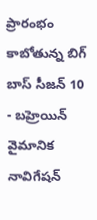ప్రారంభం కాబోతున్న బిగ్ బాస్ సీజన్ 10
- బహ్రెయిన్ వైమానిక నావిగేషన్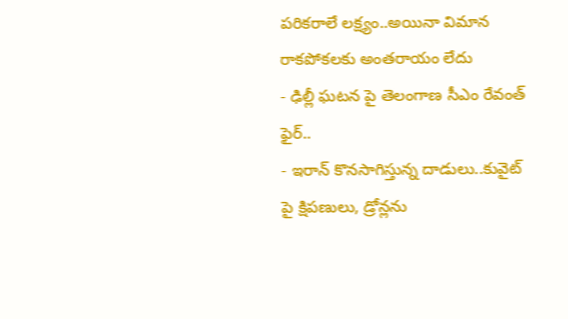పరికరాలే లక్ష్యం..అయినా విమాన రాకపోకలకు అంతరాయం లేదు
- ఢిల్లీ ఘటన పై తెలంగాణ సీఎం రేవంత్ ఫైర్..
- ఇరాన్ కొనసాగిస్తున్న దాడులు..కువైట్ పై క్షిపణులు, డ్రోన్లను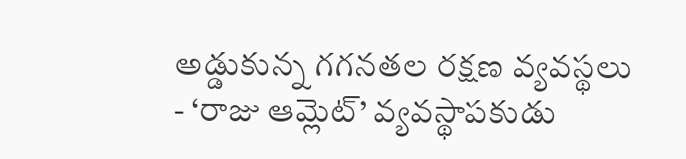అడ్డుకున్న గగనతల రక్షణ వ్యవస్థలు
- ‘రాజు ఆమ్లెట్’ వ్యవస్థాపకుడు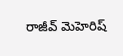రాజీవ్ మెహెరిష్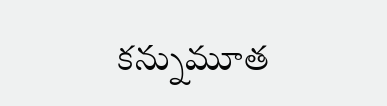కన్నుమూత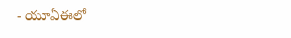- యూఏఈలో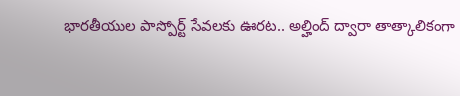భారతీయుల పాస్పోర్ట్ సేవలకు ఊరట.. అల్హింద్ ద్వారా తాత్కాలికంగా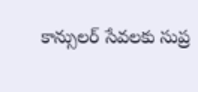కాన్సులర్ సేవలకు సుప్ర